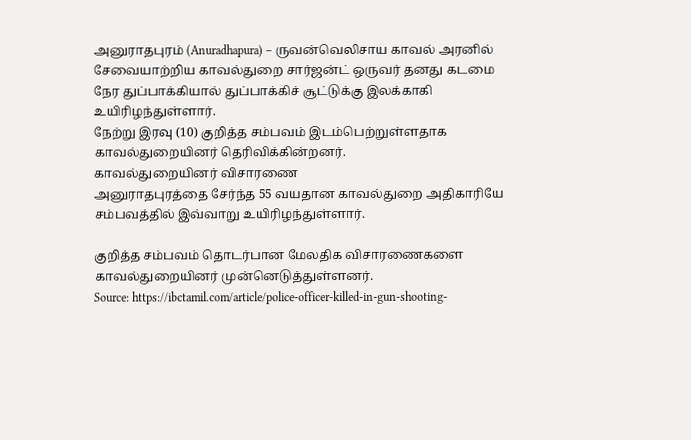அனுராதபுரம் (Anuradhapura) – ருவன்வெலிசாய காவல் அரனில் சேவையாற்றிய காவல்துறை சார்ஜன்ட் ஒருவர் தனது கடமை நேர துப்பாக்கியால் துப்பாக்கிச் சூட்டுக்கு இலக்காகி உயிரிழந்துள்ளார்.
நேற்று இரவு (10) குறித்த சம்பவம் இடம்பெற்றுள்ளதாக காவல்துறையினர் தெரிவிக்கின்றனர்.
காவல்துறையினர் விசாரணை
அனுராதபுரத்தை சேர்ந்த 55 வயதான காவல்துறை அதிகாரியே சம்பவத்தில் இவ்வாறு உயிரிழந்துள்ளார்.

குறித்த சம்பவம் தொடர்பான மேலதிக விசாரணைகளை காவல்துறையினர் முன்னெடுத்துள்ளனர்.
Source: https://ibctamil.com/article/police-officer-killed-in-gun-shooting-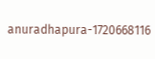anuradhapura-1720668116